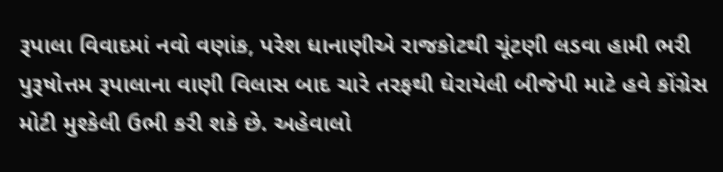રૂપાલા વિવાદમાં નવો વણાંક, પરેશ ધાનાણીએ રાજકોટથી ચૂંટણી લડવા હામી ભરી
પુરૂષોત્તમ રૂપાલાના વાણી વિલાસ બાદ ચારે તરફથી ઘેરાયેલી બીજેપી માટે હવે કોંગ્રેસ મોટી મુશ્કેલી ઉભી કરી શકે છે. અહેવાલો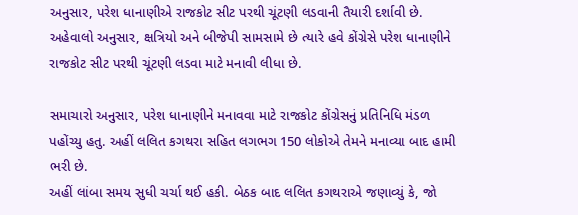અનુસાર, પરેશ ધાનાણીએ રાજકોટ સીટ પરથી ચૂંટણી લડવાની તૈયારી દર્શાવી છે.
અહેવાલો અનુસાર, ક્ષત્રિયો અને બીજેપી સામસામે છે ત્યારે હવે કોંગ્રેસે પરેશ ધાનાણીને રાજકોટ સીટ પરથી ચૂંટણી લડવા માટે મનાવી લીધા છે.

સમાચારો અનુસાર, પરેશ ધાનાણીને મનાવવા માટે રાજકોટ કોંગ્રેસનું પ્રતિનિધિ મંડળ પહોંચ્યુ હતુ. અહીં લલિત કગથરા સહિત લગભગ 150 લોકોએ તેમને મનાવ્યા બાદ હામી ભરી છે.
અહીં લાંબા સમય સુધી ચર્ચા થઈ હકી. બેઠક બાદ લલિત કગથરાએ જણાવ્યું કે, જો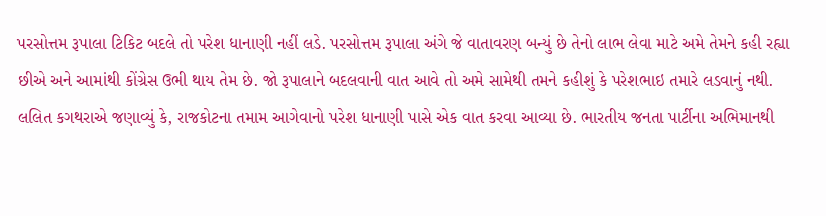પરસોત્તમ રૂપાલા ટિકિટ બદલે તો પરેશ ધાનાણી નહીં લડે. પરસોત્તમ રૂપાલા અંગે જે વાતાવરણ બન્યું છે તેનો લાભ લેવા માટે અમે તેમને કહી રહ્યા છીએ અને આમાંથી કોંગ્રેસ ઉભી થાય તેમ છે. જો રૂપાલાને બદલવાની વાત આવે તો અમે સામેથી તમને કહીશું કે પરેશભાઇ તમારે લડવાનું નથી.
લલિત કગથરાએ જણાવ્યું કે, રાજકોટના તમામ આગેવાનો પરેશ ધાનાણી પાસે એક વાત કરવા આવ્યા છે. ભારતીય જનતા પાર્ટીના અભિમાનથી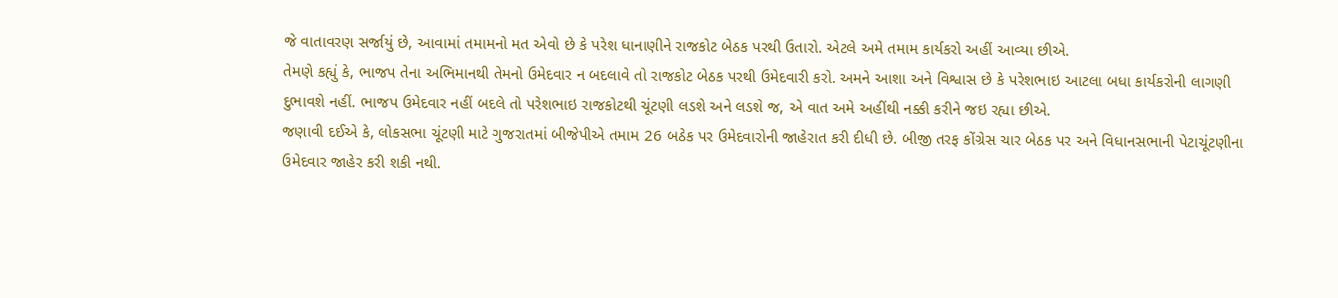જે વાતાવરણ સર્જાયું છે, આવામાં તમામનો મત એવો છે કે પરેશ ધાનાણીને રાજકોટ બેઠક પરથી ઉતારો. એટલે અમે તમામ કાર્યકરો અહીં આવ્યા છીએ.
તેમણે કહ્યું કે, ભાજપ તેના અભિમાનથી તેમનો ઉમેદવાર ન બદલાવે તો રાજકોટ બેઠક પરથી ઉમેદવારી કરો. અમને આશા અને વિશ્વાસ છે કે પરેશભાઇ આટલા બધા કાર્યકરોની લાગણી દુભાવશે નહીં. ભાજપ ઉમેદવાર નહીં બદલે તો પરેશભાઇ રાજકોટથી ચૂંટણી લડશે અને લડશે જ, એ વાત અમે અહીંથી નક્કી કરીને જઇ રહ્યા છીએ.
જણાવી દઈએ કે, લોકસભા ચૂંટણી માટે ગુજરાતમાં બીજેપીએ તમામ 26 બઠેક પર ઉમેદવારોની જાહેરાત કરી દીધી છે. બીજી તરફ કોંગ્રેસ ચાર બેઠક પર અને વિધાનસભાની પેટાચૂંટણીના ઉમેદવાર જાહેર કરી શકી નથી.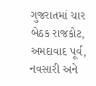ગુજરાતમાં ચાર બેઠક રાજકોટ, અમદાવાદ પૂર્વ, નવસારી અને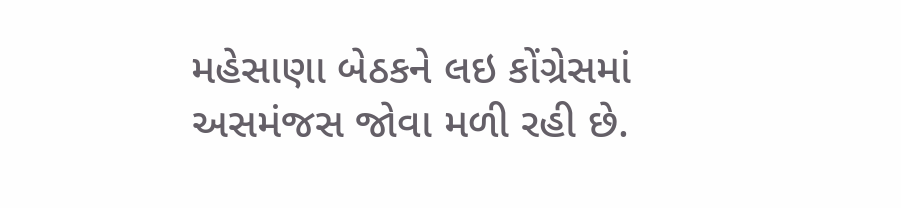મહેસાણા બેઠકને લઇ કોંગ્રેસમાં અસમંજસ જોવા મળી રહી છે.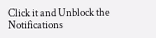Click it and Unblock the Notifications